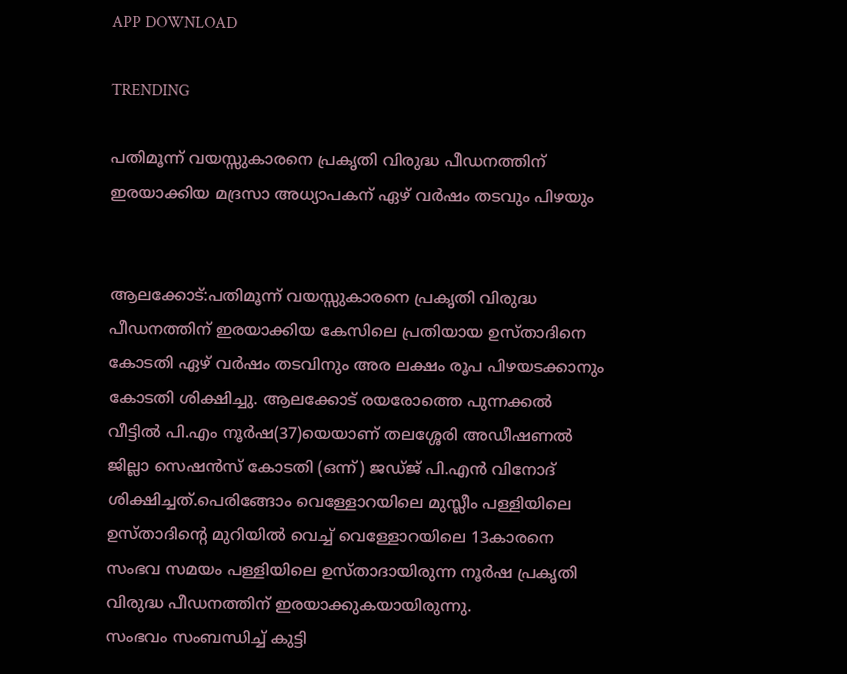APP DOWNLOAD

TRENDING

പതിമൂന്ന് വയസ്സുകാരനെ പ്രകൃതി വിരുദ്ധ പീഡനത്തിന് ഇരയാക്കിയ മദ്രസാ അധ്യാപകന് ഏഴ് വര്‍ഷം തടവും പിഴയും


ആലക്കോട്:പതിമൂന്ന് വയസ്സുകാരനെ പ്രകൃതി വിരുദ്ധ പീഡനത്തിന് ഇരയാക്കിയ കേസിലെ പ്രതിയായ ഉസ്താദിനെ കോടതി ഏഴ് വര്‍ഷം തടവിനും അര ലക്ഷം രൂപ പിഴയടക്കാനും കോടതി ശിക്ഷിച്ചു. ആലക്കോട് രയരോത്തെ പുന്നക്കല്‍ വീട്ടില്‍ പി.എം നൂര്‍ഷ(37)യെയാണ് തലശ്ശേരി അഡീഷണല്‍ ജില്ലാ സെഷന്‍സ് കോടതി (ഒന്ന്) ജഡ്ജ് പി.എന്‍ വിനോദ് ശിക്ഷിച്ചത്.പെരിങ്ങോം വെള്ളോറയിലെ മുസ്ലീം പള്ളിയിലെ ഉസ്താദിന്റെ മുറിയില്‍ വെച്ച് വെള്ളോറയിലെ 13കാരനെ സംഭവ സമയം പള്ളിയിലെ ഉസ്താദായിരുന്ന നൂര്‍ഷ പ്രകൃതി വിരുദ്ധ പീഡനത്തിന് ഇരയാക്കുകയായിരുന്നു.
സംഭവം സംബന്ധിച്ച് കുട്ടി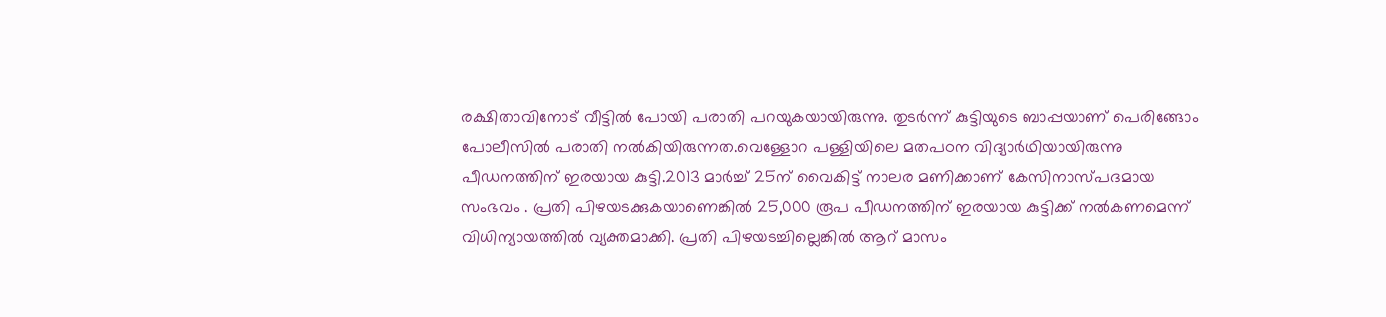രക്ഷിതാവിനോട് വീട്ടില്‍ പോയി പരാതി പറയുകയായിരുന്നു. തുടര്‍ന്ന് കുട്ടിയുടെ ബാപ്പയാണ് പെരിങ്ങോം പോലീസില്‍ പരാതി നല്‍കിയിരുന്നത.വെള്ളോറ പള്ളിയിലെ മതപഠന വിദ്യാര്‍ഥിയായിരുന്നു പീഡനത്തിന് ഇരയായ കുട്ടി.2013 മാര്‍ച്ച് 25ന് വൈകിട്ട് നാലര മണിക്കാണ് കേസിനാസ്പദമായ സംഭവം . പ്രതി പിഴയടക്കുകയാണെങ്കില്‍ 25,000 രൂപ പീഡനത്തിന് ഇരയായ കുട്ടിക്ക് നല്‍കണമെന്ന് വിധിന്യായത്തില്‍ വ്യക്തമാക്കി. പ്രതി പിഴയടച്ചില്ലെങ്കില്‍ ആറ് മാസം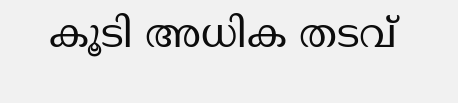കൂടി അധിക തടവ്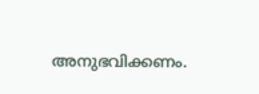അനുഭവിക്കണം.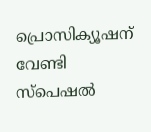പ്രൊസിക്യൂഷന് വേണ്ടി സ്പെഷല്‍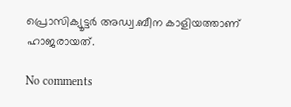പ്രൊസിക്യൂട്ടര്‍ അഡ്വ.ബീന കാളിയത്താണ് ഹാജരായത്.

No comments